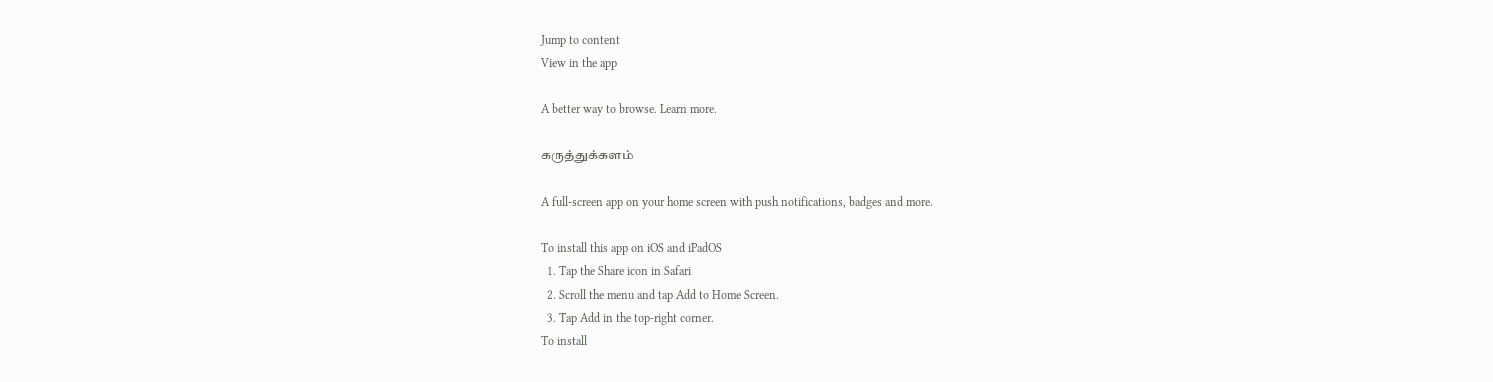Jump to content
View in the app

A better way to browse. Learn more.

கருத்துக்களம்

A full-screen app on your home screen with push notifications, badges and more.

To install this app on iOS and iPadOS
  1. Tap the Share icon in Safari
  2. Scroll the menu and tap Add to Home Screen.
  3. Tap Add in the top-right corner.
To install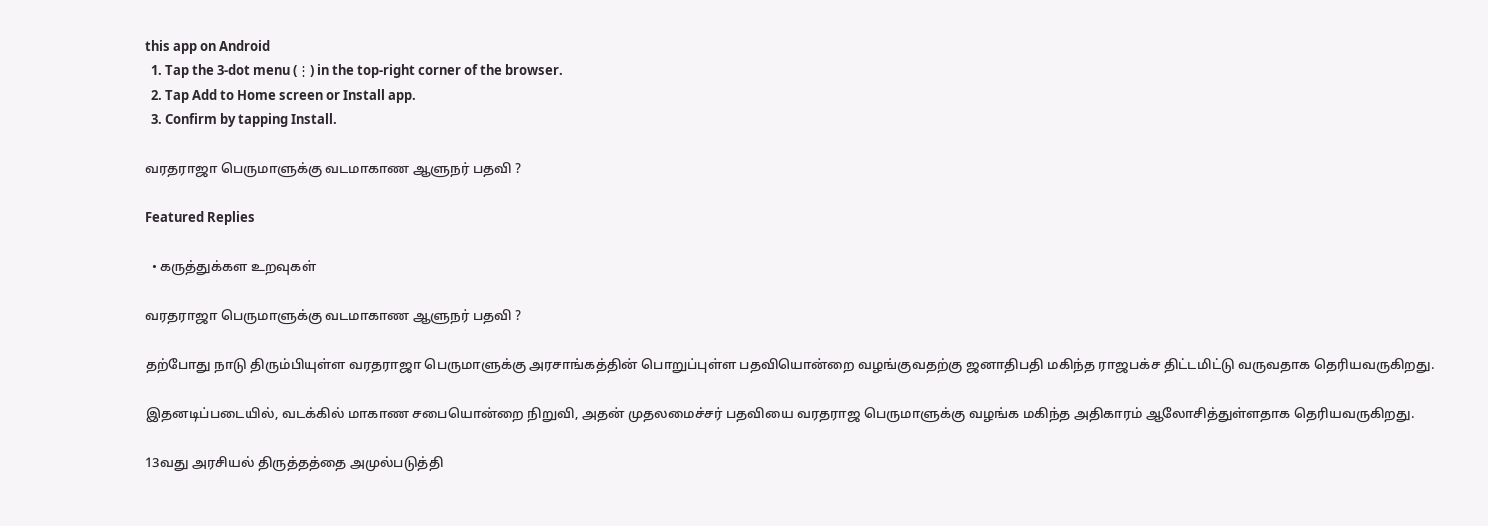this app on Android
  1. Tap the 3-dot menu (⋮) in the top-right corner of the browser.
  2. Tap Add to Home screen or Install app.
  3. Confirm by tapping Install.

வரதராஜா பெருமாளுக்கு வடமாகாண ஆளுநர் பதவி ?

Featured Replies

  • கருத்துக்கள உறவுகள்

வரதராஜா பெருமாளுக்கு வடமாகாண ஆளுநர் பதவி ?

தற்போது நாடு திரும்பியுள்ள வரதராஜா பெருமாளுக்கு அரசாங்கத்தின் பொறுப்புள்ள பதவியொன்றை வழங்குவதற்கு ஜனாதிபதி மகிந்த ராஜபக்ச திட்டமிட்டு வருவதாக தெரியவருகிறது.

இதனடிப்படையில், வடக்கில் மாகாண சபையொன்றை நிறுவி, அதன் முதலமைச்சர் பதவியை வரதராஜ பெருமாளுக்கு வழங்க மகிந்த அதிகாரம் ஆலோசித்துள்ளதாக தெரியவருகிறது.

13வது அரசியல் திருத்தத்தை அமுல்படுத்தி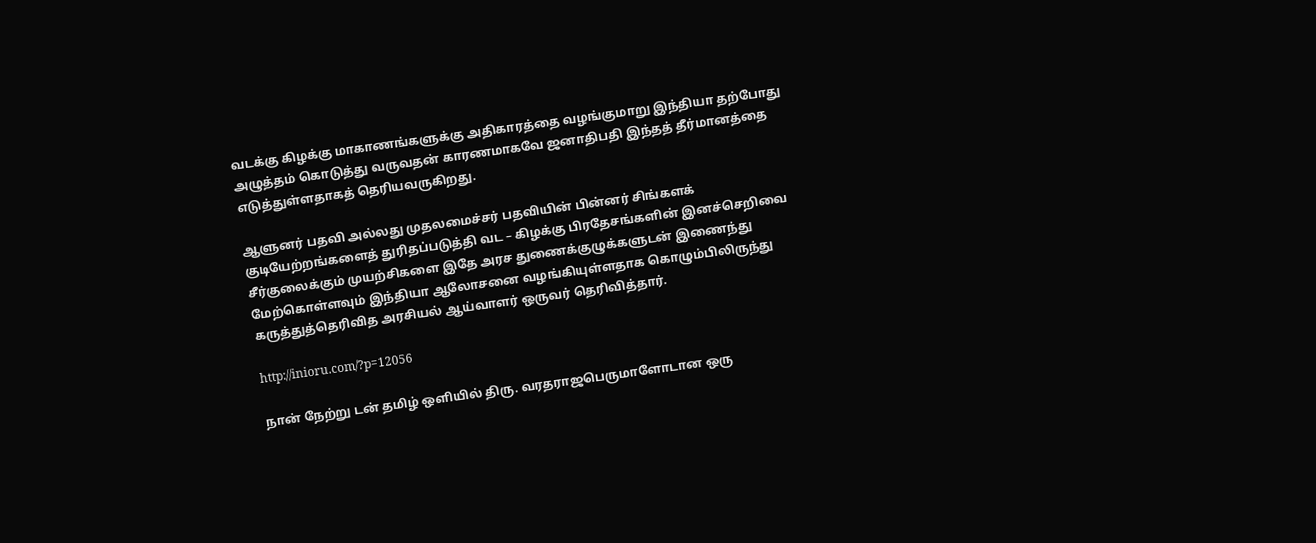வடக்கு கிழக்கு மாகாணங்களுக்கு அதிகாரத்தை வழங்குமாறு இந்தியா தற்போது அழுத்தம் கொடுத்து வருவதன் காரணமாகவே ஜனாதிபதி இந்தத் தீர்மானத்தை எடுத்துள்ளதாகத் தெரியவருகிறது.

ஆளுனர் பதவி அல்லது முதலமைச்சர் பதவியின் பின்னர் சிங்களக் குடியேற்றங்களைத் துரிதப்படுத்தி வட – கிழக்கு பிரதேசங்களின் இனச்செறிவை சீர்குலைக்கும் முயற்சிகளை இதே அரச துணைக்குழுக்களுடன் இணைந்து மேற்கொள்ளவும் இந்தியா ஆலோசனை வழங்கியுள்ளதாக கொழும்பிலிருந்து கருத்துத்தெரிவித அரசியல் ஆய்வாளர் ஒருவர் தெரிவித்தார்.

http://inioru.com/?p=12056

நான் நேற்று டன் தமிழ் ஒளியில் திரு. வரதராஜபெருமாளோடான ஒரு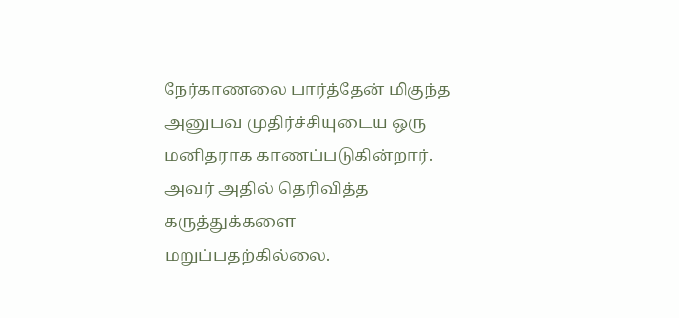நேர்காணலை பார்த்தேன் மிகுந்த அனுபவ முதிர்ச்சியுடைய ஒரு மனிதராக காணப்படுகின்றார். அவர் அதில் தெரிவித்த கருத்துக்களை மறுப்பதற்கில்லை.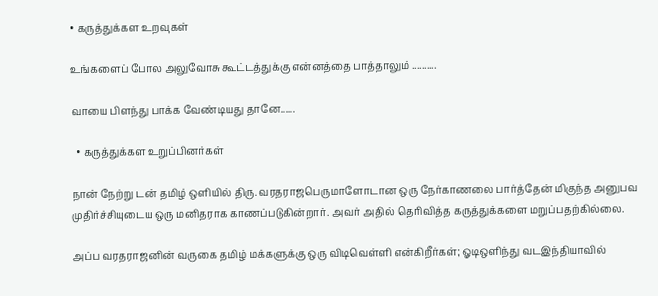• கருத்துக்கள உறவுகள்

உங்களைப் போல அலுவோசு கூட்டத்துக்கு என்னத்தை பாத்தாலும் ..........

வாயை பிளந்து பாக்க வேண்டியது தானே......

  • கருத்துக்கள உறுப்பினர்கள்

நான் நேற்று டன் தமிழ் ஒளியில் திரு. வரதராஜபெருமாளோடான ஒரு நேர்காணலை பார்த்தேன் மிகுந்த அனுபவ முதிர்ச்சியுடைய ஒரு மனிதராக காணப்படுகின்றார். அவர் அதில் தெரிவித்த கருத்துக்களை மறுப்பதற்கில்லை.

அப்ப வரதராஜனின் வருகை தமிழ் மக்களுக்கு ஒரு விடிவெள்ளி என்கிறீர்கள்; ஓடிஒளிந்து வடஇந்தியாவில்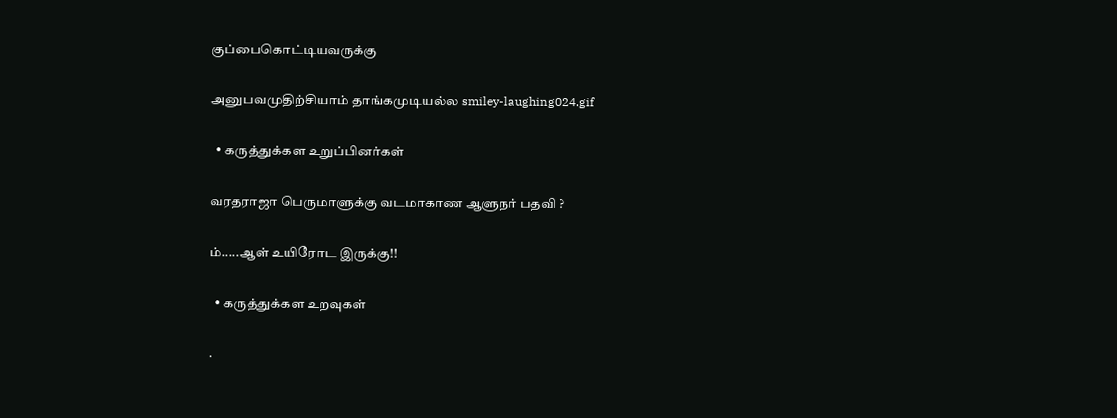குப்பைகொட்டியவருக்கு

அனுபவமுதிற்சியாம் தாங்கமுடியல்ல smiley-laughing024.gif

  • கருத்துக்கள உறுப்பினர்கள்

வரதராஜா பெருமாளுக்கு வடமாகாண ஆளுநர் பதவி ?

ம்.....ஆள் உயிரோட இருக்கு!!

  • கருத்துக்கள உறவுகள்

.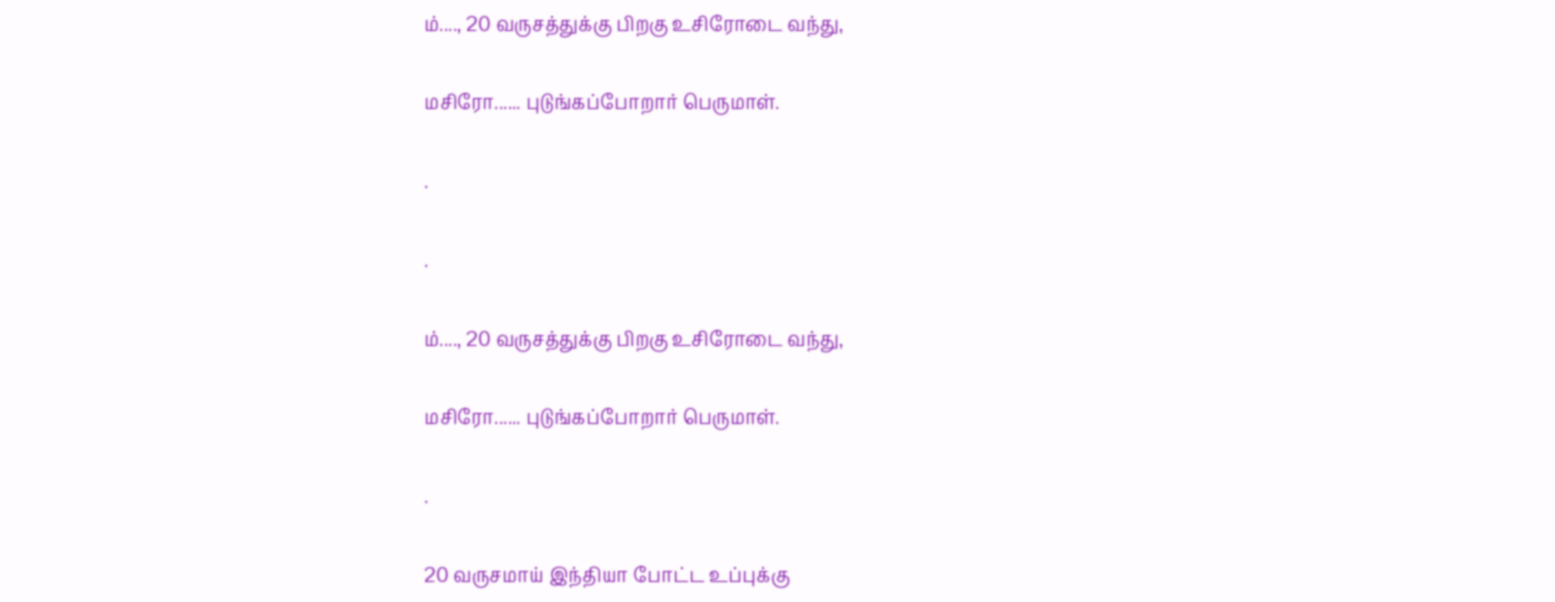ம்...., 20 வருசத்துக்கு பிறகு உசிரோடை வந்து,

மசிரோ...... புடுங்கப்போறார் பெருமாள்.

.

.

ம்...., 20 வருசத்துக்கு பிறகு உசிரோடை வந்து,

மசிரோ...... புடுங்கப்போறார் பெருமாள்.

.

20 வருசமாய் இந்தியா போட்ட உப்புக்கு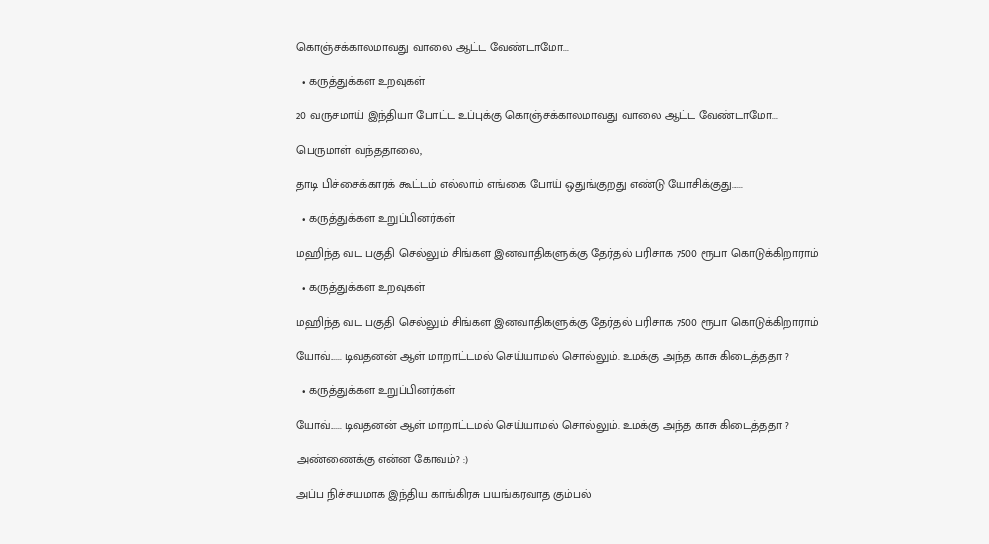கொஞ்சக்காலமாவது வாலை ஆட்ட வேண்டாமோ...

  • கருத்துக்கள உறவுகள்

20 வருசமாய் இந்தியா போட்ட உப்புக்கு கொஞ்சக்காலமாவது வாலை ஆட்ட வேண்டாமோ...

பெருமாள் வந்ததாலை,

தாடி பிச்சைக்காரக் கூட்டம் எல்லாம் எங்கை போய் ஒதுங்குறது எண்டு யோசிக்குது......

  • கருத்துக்கள உறுப்பினர்கள்

மஹிந்த வட பகுதி செல்லும் சிங்கள இனவாதிகளுக்கு தேர்தல் பரிசாக 7500 ரூபா கொடுக்கிறாராம்

  • கருத்துக்கள உறவுகள்

மஹிந்த வட பகுதி செல்லும் சிங்கள இனவாதிகளுக்கு தேர்தல் பரிசாக 7500 ரூபா கொடுக்கிறாராம்

யோவ்...... டிவதனன் ஆள் மாறாட்டமல் செய்யாமல் சொல்லும். உமக்கு அந்த காசு கிடைத்ததா ?

  • கருத்துக்கள உறுப்பினர்கள்

யோவ்...... டிவதனன் ஆள் மாறாட்டமல் செய்யாமல் சொல்லும். உமக்கு அந்த காசு கிடைத்ததா ?

அண்ணைக்கு என்ன கோவம்? :)

அப்ப நிச்சயமாக இந்திய காங்கிரசு பயங்கரவாத கும்பல்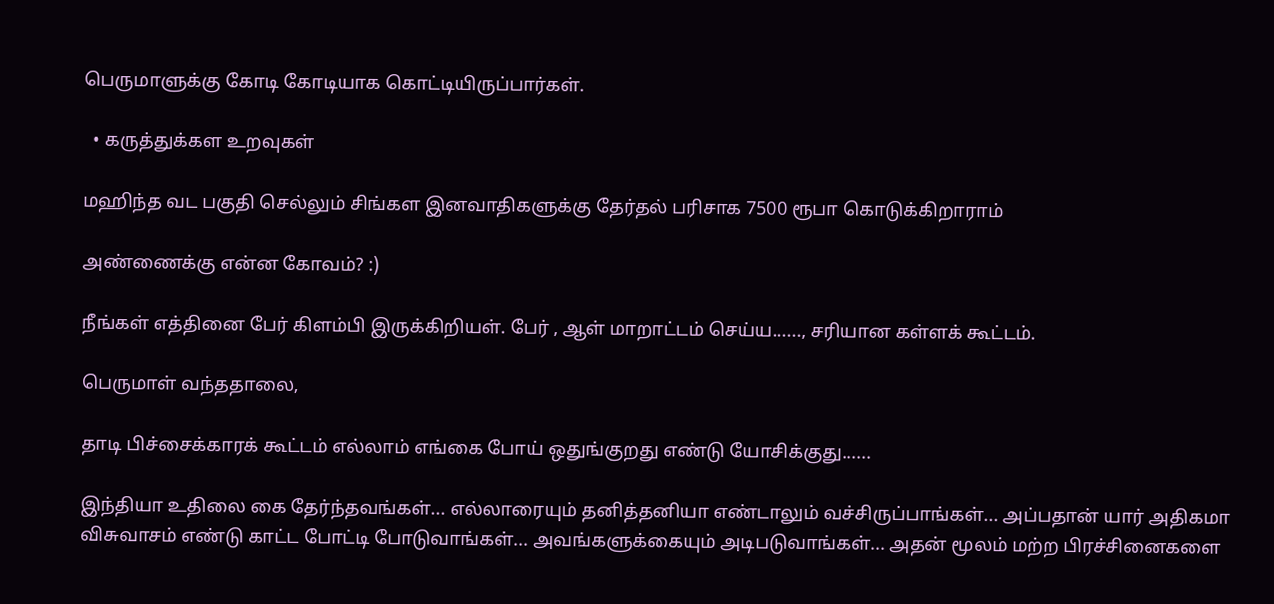பெருமாளுக்கு கோடி கோடியாக கொட்டியிருப்பார்கள்.

  • கருத்துக்கள உறவுகள்

மஹிந்த வட பகுதி செல்லும் சிங்கள இனவாதிகளுக்கு தேர்தல் பரிசாக 7500 ரூபா கொடுக்கிறாராம்

அண்ணைக்கு என்ன கோவம்? :)

நீங்கள் எத்தினை பேர் கிளம்பி இருக்கிறியள். பேர் , ஆள் மாறாட்டம் செய்ய......, சரியான கள்ளக் கூட்டம்.

பெருமாள் வந்ததாலை,

தாடி பிச்சைக்காரக் கூட்டம் எல்லாம் எங்கை போய் ஒதுங்குறது எண்டு யோசிக்குது......

இந்தியா உதிலை கை தேர்ந்தவங்கள்... எல்லாரையும் தனித்தனியா எண்டாலும் வச்சிருப்பாங்கள்... அப்பதான் யார் அதிகமா விசுவாசம் எண்டு காட்ட போட்டி போடுவாங்கள்... அவங்களுக்கையும் அடிபடுவாங்கள்... அதன் மூலம் மற்ற பிரச்சினைகளை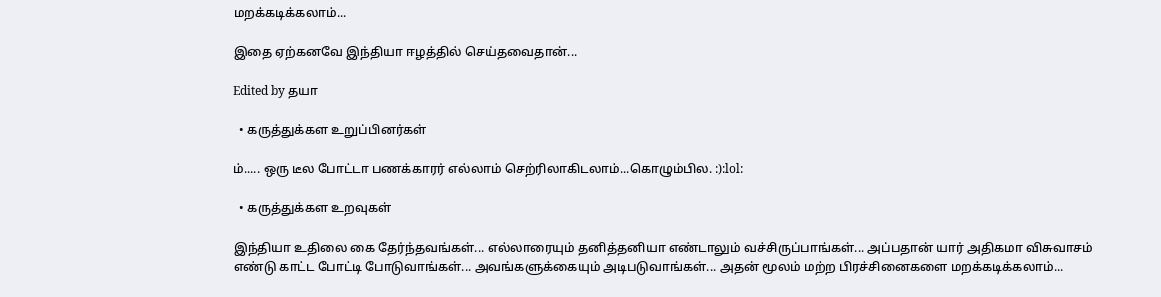மறக்கடிக்கலாம்...

இதை ஏற்கனவே இந்தியா ஈழத்தில் செய்தவைதான்...

Edited by தயா

  • கருத்துக்கள உறுப்பினர்கள்

ம்..... ஒரு டீல போட்டா பணக்காரர் எல்லாம் செற்ரிலாகிடலாம்...கொழும்பில. :):lol:

  • கருத்துக்கள உறவுகள்

இந்தியா உதிலை கை தேர்ந்தவங்கள்... எல்லாரையும் தனித்தனியா எண்டாலும் வச்சிருப்பாங்கள்... அப்பதான் யார் அதிகமா விசுவாசம் எண்டு காட்ட போட்டி போடுவாங்கள்... அவங்களுக்கையும் அடிபடுவாங்கள்... அதன் மூலம் மற்ற பிரச்சினைகளை மறக்கடிக்கலாம்...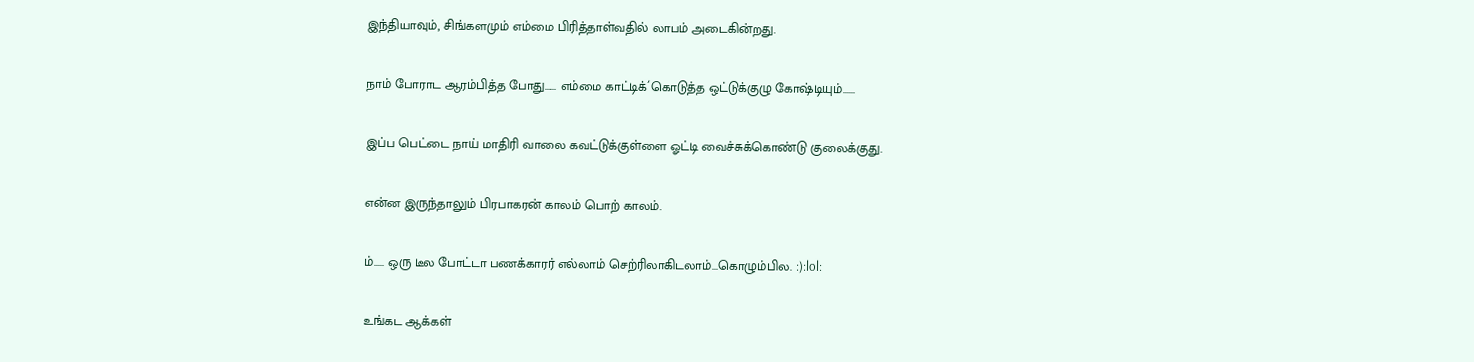இந்தியாவும், சிங்களமும் எம்மை பிரித்தாள்வதில் லாபம் அடைகின்றது.

நாம் போராட ஆரம்பித்த போது...... எம்மை காட்டிக்´கொடுத்த ஒட்டுக்குழு கோஷ்டியும்......

இப்ப பெட்டை நாய் மாதிரி வாலை கவட்டுக்குள்ளை ஓட்டி வைச்சுக்கொண்டு குலைக்குது.

என்ன இருந்தாலும் பிரபாகரன் காலம் பொற் காலம்.

ம்..... ஒரு டீல போட்டா பணக்காரர் எல்லாம் செற்ரிலாகிடலாம்...கொழும்பில. :):lol:

உங்கட ஆக்கள்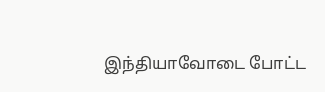இந்தியாவோடை போட்ட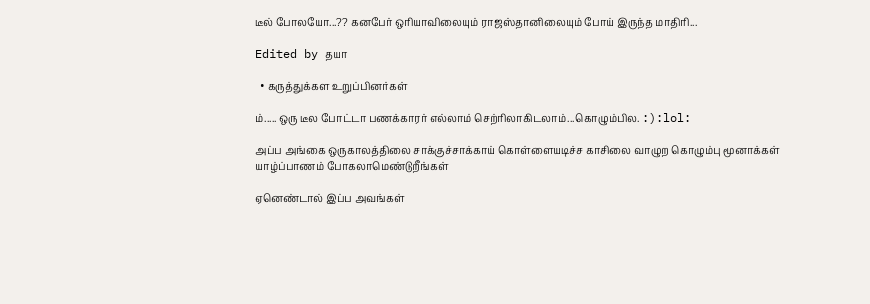டீல் போலயோ...?? கனபேர் ஒரியாவிலையும் ராஜஸ்தானிலையும் போய் இருந்த மாதிரி...

Edited by தயா

  • கருத்துக்கள உறுப்பினர்கள்

ம்..... ஒரு டீல போட்டா பணக்காரர் எல்லாம் செற்ரிலாகிடலாம்...கொழும்பில. :):lol:

அப்ப அங்கை ஒருகாலத்திலை சாக்குச்சாக்காய் கொள்ளையடிச்ச காசிலை வாழுற கொழும்பு மூனாக்கள் யாழ்ப்பாணம் போகலாமெண்டுறீங்கள்

ஏனெண்டால் இப்ப அவங்கள்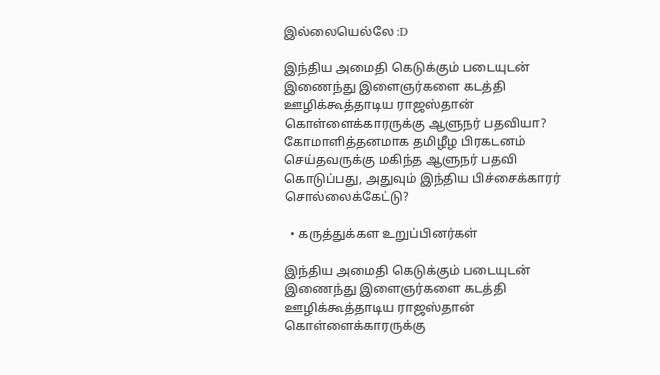இல்லையெல்லே :D

இந்திய அமைதி கெடுக்கும் படையுடன் இணைந்து இளைஞர்களை கடத்தி ஊழிக்கூத்தாடிய ராஜஸ்தான் கொள்ளைக்காரருக்கு ஆளுநர் பதவியா? கோமாளித்தனமாக தமிழீழ பிரகடனம் செய்தவருக்கு மகிந்த ஆளுநர் பதவி கொடுப்பது, அதுவும் இந்திய பிச்சைக்காரர் சொல்லைக்கேட்டு?

  • கருத்துக்கள உறுப்பினர்கள்

இந்திய அமைதி கெடுக்கும் படையுடன் இணைந்து இளைஞர்களை கடத்தி ஊழிக்கூத்தாடிய ராஜஸ்தான் கொள்ளைக்காரருக்கு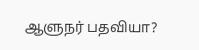ஆளுநர் பதவியா?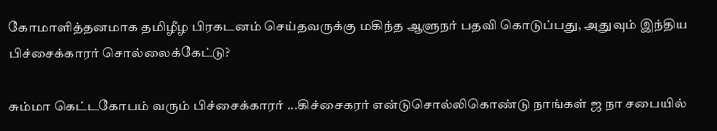கோமாளித்தனமாக தமிழீழ பிரகடனம் செய்தவருக்கு மகிந்த ஆளுநர் பதவி கொடுப்பது, அதுவும் இந்திய பிச்சைக்காரர் சொல்லைக்கேட்டு?

சும்மா கெட்டகோபம் வரும் பிச்சைக்காரர் ...கிச்சைகரர் என்டுசொல்லிகொண்டு நாங்கள் ஜ நா சபையில்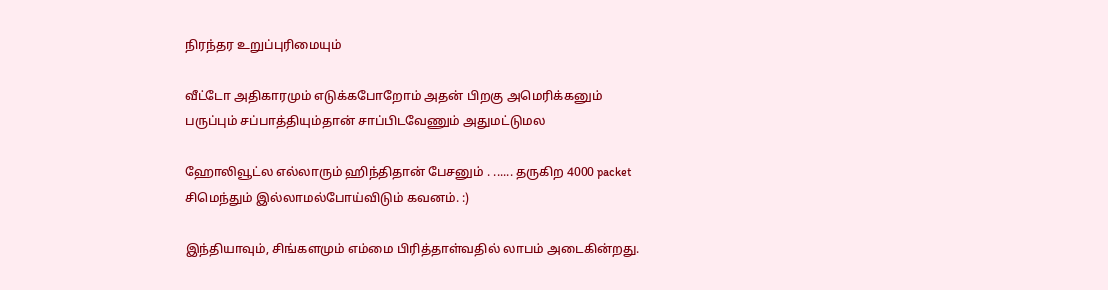நிரந்தர உறுப்புரிமையும்

வீட்டோ அதிகாரமும் எடுக்கபோறோம் அதன் பிறகு அமெரிக்கனும் பருப்பும் சப்பாத்தியும்தான் சாப்பிடவேணும் அதுமட்டுமல

ஹோலிவூட்ல எல்லாரும் ஹிந்திதான் பேசனும் . ...... தருகிற 4000 packet சிமெந்தும் இல்லாமல்போய்விடும் கவனம். :)

இந்தியாவும், சிங்களமும் எம்மை பிரித்தாள்வதில் லாபம் அடைகின்றது.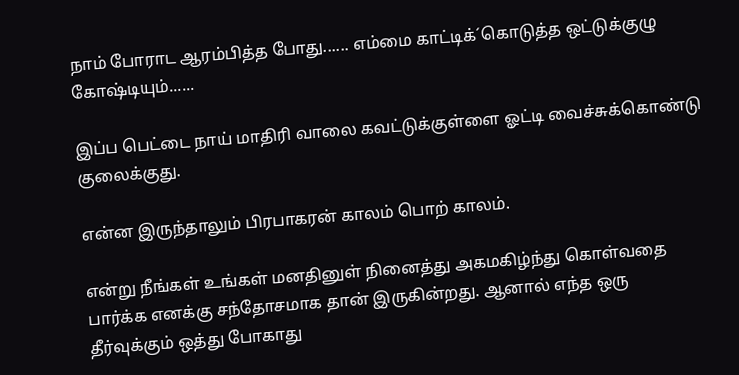நாம் போராட ஆரம்பித்த போது...... எம்மை காட்டிக்´கொடுத்த ஒட்டுக்குழு கோஷ்டியும்......

இப்ப பெட்டை நாய் மாதிரி வாலை கவட்டுக்குள்ளை ஓட்டி வைச்சுக்கொண்டு குலைக்குது.

என்ன இருந்தாலும் பிரபாகரன் காலம் பொற் காலம்.

என்று நீங்கள் உங்கள் மனதினுள் நினைத்து அகமகிழ்ந்து கொள்வதை பார்க்க எனக்கு சந்தோசமாக தான் இருகின்றது. ஆனால் எந்த ஒரு தீர்வுக்கும் ஒத்து போகாது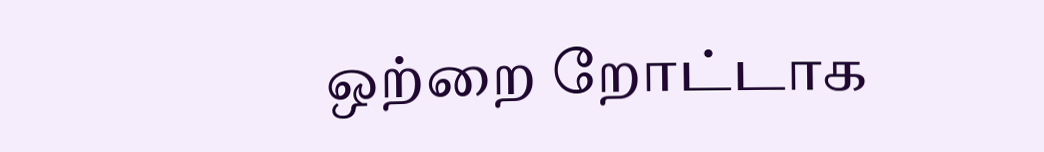ஒற்றை றோட்டாக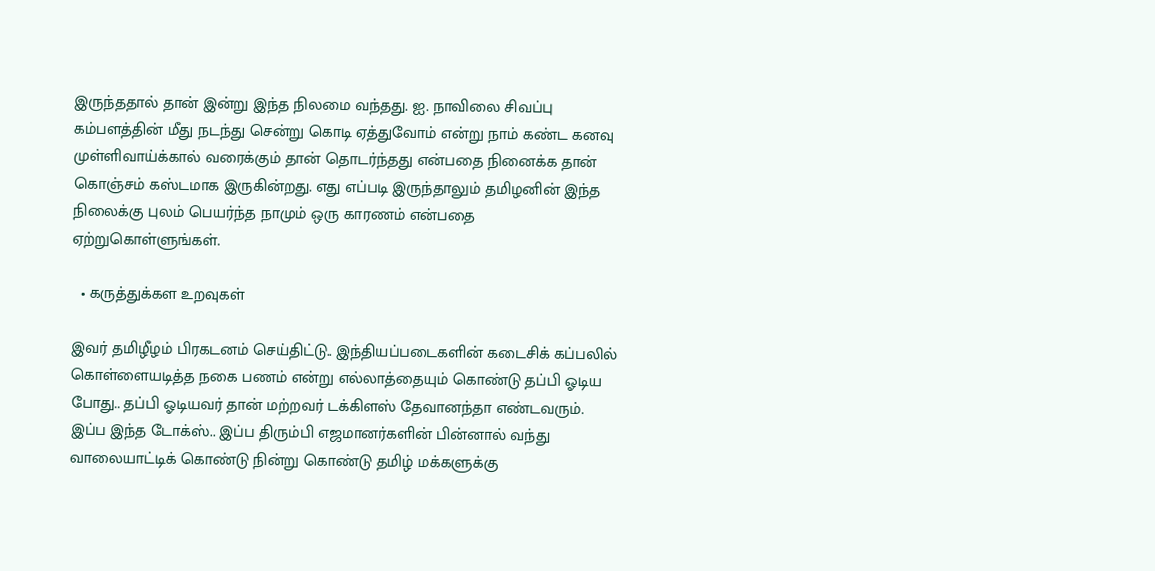இருந்ததால் தான் இன்று இந்த நிலமை வந்தது. ஐ. நாவிலை சிவப்பு கம்பளத்தின் மீது நடந்து சென்று கொடி ஏத்துவோம் என்று நாம் கண்ட கனவு முள்ளிவாய்க்கால் வரைக்கும் தான் தொடர்ந்தது என்பதை நினைக்க தான் கொஞ்சம் கஸ்டமாக இருகின்றது. எது எப்படி இருந்தாலும் தமிழனின் இந்த நிலைக்கு புலம் பெயர்ந்த நாமும் ஒரு காரணம் என்பதை ஏற்றுகொள்ளுங்கள்.

  • கருத்துக்கள உறவுகள்

இவர் தமிழீழம் பிரகடனம் செய்திட்டு.. இந்தியப்படைகளின் கடைசிக் கப்பலில் கொள்ளையடித்த நகை பணம் என்று எல்லாத்தையும் கொண்டு தப்பி ஓடிய போது.. தப்பி ஓடியவர் தான் மற்றவர் டக்கிளஸ் தேவானந்தா எண்டவரும். இப்ப இந்த டோக்ஸ்.. இப்ப திரும்பி எஜமானர்களின் பின்னால் வந்து வாலையாட்டிக் கொண்டு நின்று கொண்டு தமிழ் மக்களுக்கு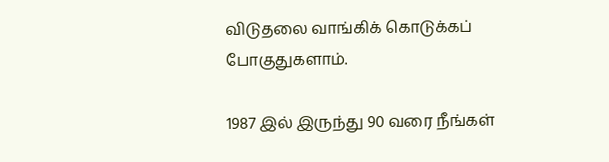விடுதலை வாங்கிக் கொடுக்கப் போகுதுகளாம்.

1987 இல் இருந்து 90 வரை நீங்கள்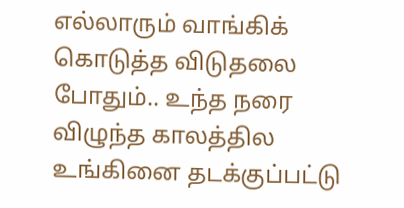எல்லாரும் வாங்கிக் கொடுத்த விடுதலை போதும்.. உந்த நரை விழுந்த காலத்தில உங்கினை தடக்குப்பட்டு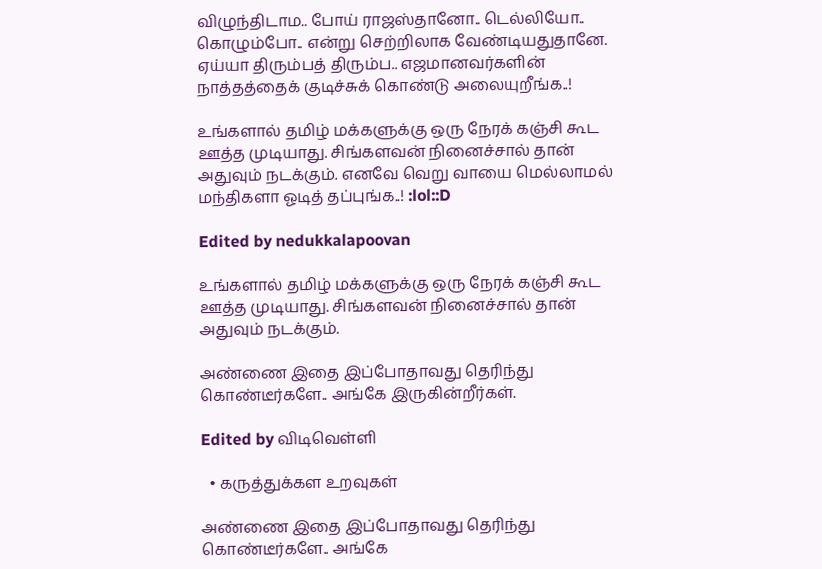விழுந்திடாம.. போய் ராஜஸ்தானோ.. டெல்லியோ.. கொழும்போ.. என்று செற்றிலாக வேண்டியதுதானே. ஏய்யா திரும்பத் திரும்ப.. எஜமானவர்களின் நாத்தத்தைக் குடிச்சுக் கொண்டு அலையுறீங்க..!

உங்களால் தமிழ் மக்களுக்கு ஒரு நேரக் கஞ்சி கூட ஊத்த முடியாது. சிங்களவன் நினைச்சால் தான் அதுவும் நடக்கும். எனவே வெறு வாயை மெல்லாமல் மந்திகளா ஓடித் தப்புங்க..! :lol::D

Edited by nedukkalapoovan

உங்களால் தமிழ் மக்களுக்கு ஒரு நேரக் கஞ்சி கூட ஊத்த முடியாது. சிங்களவன் நினைச்சால் தான் அதுவும் நடக்கும்.

அண்ணை இதை இப்போதாவது தெரிந்து கொண்டீர்களே.. அங்கே இருகின்றீர்கள்.

Edited by விடிவெள்ளி

  • கருத்துக்கள உறவுகள்

அண்ணை இதை இப்போதாவது தெரிந்து கொண்டீர்களே.. அங்கே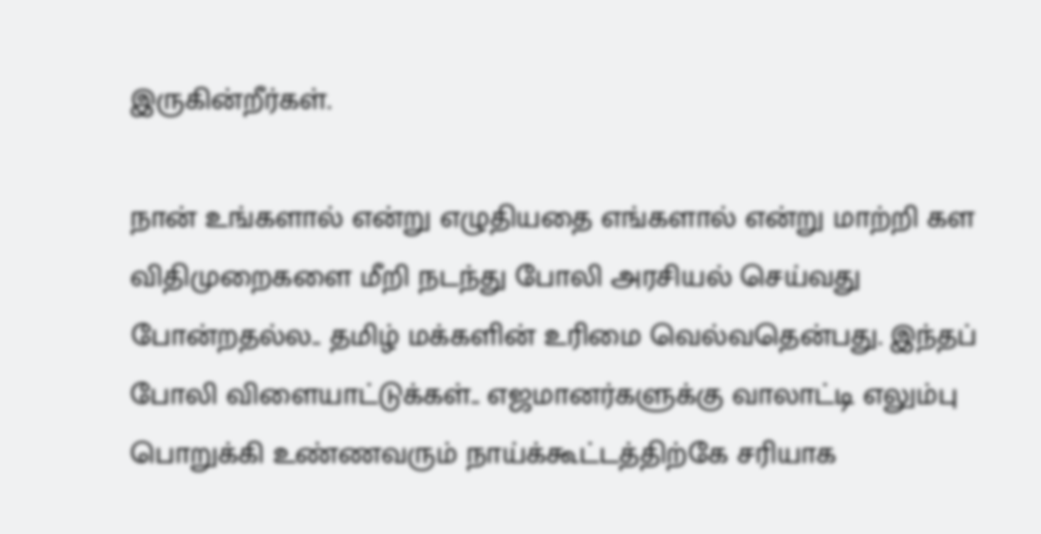இருகின்றீர்கள்.

நான் உங்களால் என்று எழுதியதை எங்களால் என்று மாற்றி கள விதிமுறைகளை மீறி நடந்து போலி அரசியல் செய்வது போன்றதல்ல.. தமிழ் மக்களின் உரிமை வெல்வதென்பது. இந்தப் போலி விளையாட்டுக்கள்.. எஜமானர்களுக்கு வாலாட்டி எலும்பு பொறுக்கி உண்ணவரும் நாய்க்கூட்டத்திற்கே சரியாக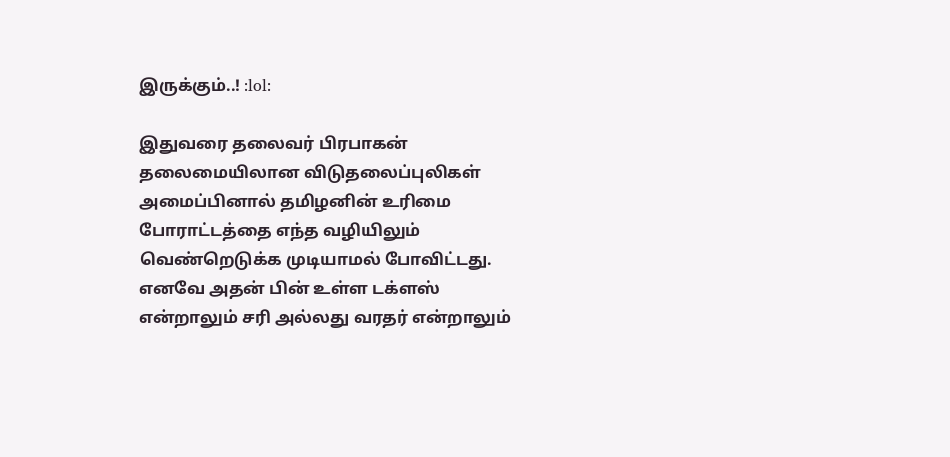இருக்கும்..! :lol:

இதுவரை தலைவர் பிரபாகன் தலைமையிலான விடுதலைப்புலிகள் அமைப்பினால் தமிழனின் உரிமை போராட்டத்தை எந்த வழியிலும் வெண்றெடுக்க முடியாமல் போவிட்டது. எனவே அதன் பின் உள்ள டக்ளஸ் என்றாலும் சரி அல்லது வரதர் என்றாலும்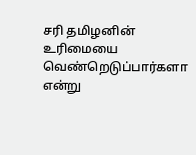சரி தமிழனின் உரிமையை வெண்றெடுப்பார்களா என்று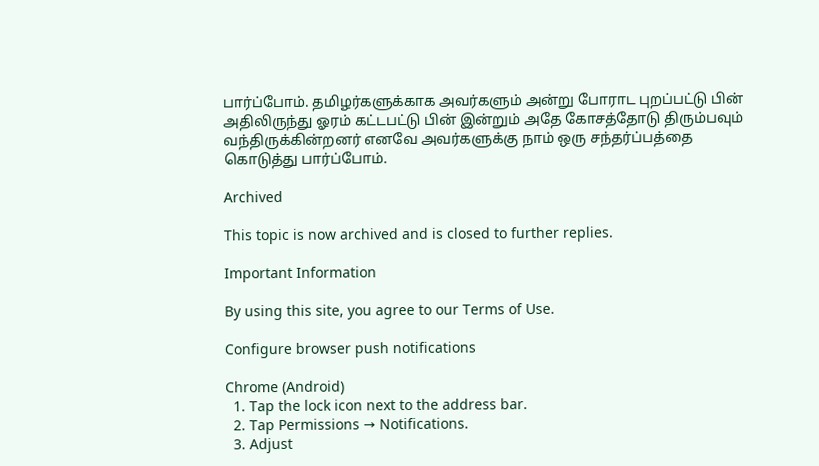பார்ப்போம். தமிழர்களுக்காக அவர்களும் அன்று போராட புறப்பட்டு பின் அதிலிருந்து ஓரம் கட்டபட்டு பின் இன்றும் அதே கோசத்தோடு திரும்பவும் வந்திருக்கின்றனர் எனவே அவர்களுக்கு நாம் ஒரு சந்தர்ப்பத்தை கொடுத்து பார்ப்போம்.

Archived

This topic is now archived and is closed to further replies.

Important Information

By using this site, you agree to our Terms of Use.

Configure browser push notifications

Chrome (Android)
  1. Tap the lock icon next to the address bar.
  2. Tap Permissions → Notifications.
  3. Adjust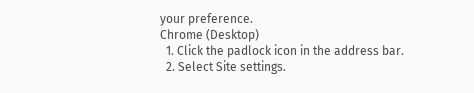your preference.
Chrome (Desktop)
  1. Click the padlock icon in the address bar.
  2. Select Site settings.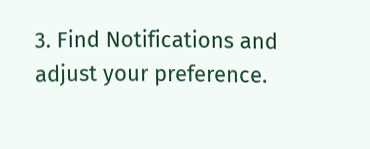3. Find Notifications and adjust your preference.